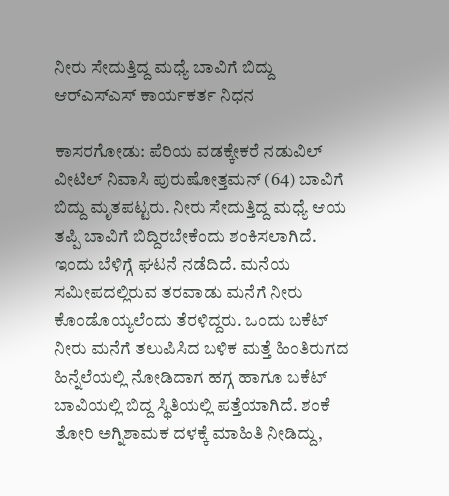ನೀರು ಸೇದುತ್ತಿದ್ದ ಮಧ್ಯೆ ಬಾವಿಗೆ ಬಿದ್ದು ಆರ್‌ಎಸ್‌ಎಸ್ ಕಾರ್ಯಕರ್ತ ನಿಧನ

ಕಾಸರಗೋಡು: ಪೆರಿಯ ವಡಕ್ಕೇಕರೆ ನಡುವಿಲ್ ವೀಟಿಲ್ ನಿವಾಸಿ ಪುರುಷೋತ್ತಮನ್ (64) ಬಾವಿಗೆ ಬಿದ್ದು ಮೃತಪಟ್ಟರು. ನೀರು ಸೇದುತ್ತಿದ್ದ ಮಧ್ಯೆ ಆಯ ತಪ್ಪಿ ಬಾವಿಗೆ ಬಿದ್ದಿರಬೇಕೆಂದು ಶಂಕಿಸಲಾಗಿದೆ. ಇಂದು ಬೆಳಿಗ್ಗೆ ಘಟನೆ ನಡೆದಿದೆ. ಮನೆಯ ಸಮೀಪದಲ್ಲಿರುವ ತರವಾಡು ಮನೆಗೆ ನೀರು ಕೊಂಡೊಯ್ಯಲೆಂದು ತೆರಳಿದ್ದರು. ಒಂದು ಬಕೆಟ್ ನೀರು ಮನೆಗೆ ತಲುಪಿಸಿದ ಬಳಿಕ ಮತ್ತೆ ಹಿಂತಿರುಗದ ಹಿನ್ನೆಲೆಯಲ್ಲಿ ನೋಡಿದಾಗ ಹಗ್ಗ ಹಾಗೂ ಬಕೆಟ್ ಬಾವಿಯಲ್ಲಿ ಬಿದ್ದ ಸ್ಥಿತಿಯಲ್ಲಿ ಪತ್ತೆಯಾಗಿದೆ. ಶಂಕೆ ತೋರಿ ಅಗ್ನಿಶಾಮಕ ದಳಕ್ಕೆ ಮಾಹಿತಿ ನೀಡಿದ್ದು,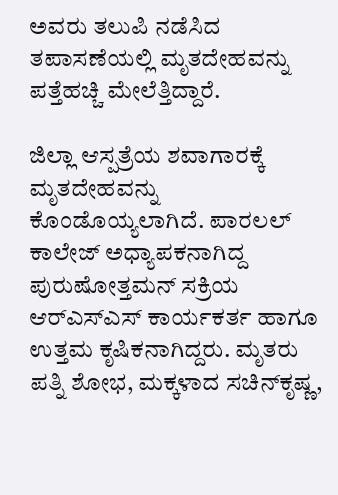ಅವರು ತಲುಪಿ ನಡೆಸಿದ ತಪಾಸಣೆಯಲ್ಲಿ ಮೃತದೇಹವನ್ನು ಪತ್ತೆಹಚ್ಚಿ ಮೇಲೆತ್ತಿದ್ದಾರೆ.

ಜಿಲ್ಲಾ ಆಸ್ಪತ್ರೆಯ ಶವಾಗಾರಕ್ಕೆ ಮೃತದೇಹವನ್ನು ಕೊಂಡೊಯ್ಯಲಾಗಿದೆ. ಪಾರಲಲ್ ಕಾಲೇಜ್ ಅಧ್ಯಾಪಕನಾಗಿದ್ದ ಪುರುಷೋತ್ತಮನ್ ಸಕ್ರಿಯ ಆರ್‌ಎಸ್‌ಎಸ್ ಕಾರ್ಯಕರ್ತ ಹಾಗೂ ಉತ್ತಮ ಕೃಷಿಕನಾಗಿದ್ದರು. ಮೃತರು ಪತ್ನಿ ಶೋಭ, ಮಕ್ಕಳಾದ ಸಚಿನ್‌ಕೃಷ್ಣ,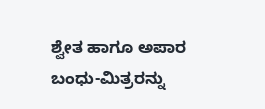ಶ್ವೇತ ಹಾಗೂ ಅಪಾರ ಬಂಧು-ಮಿತ್ರರನ್ನು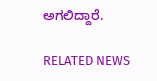ಅಗಲಿದ್ದಾರೆ.

RELATED NEWS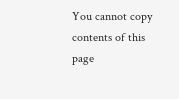You cannot copy contents of this page